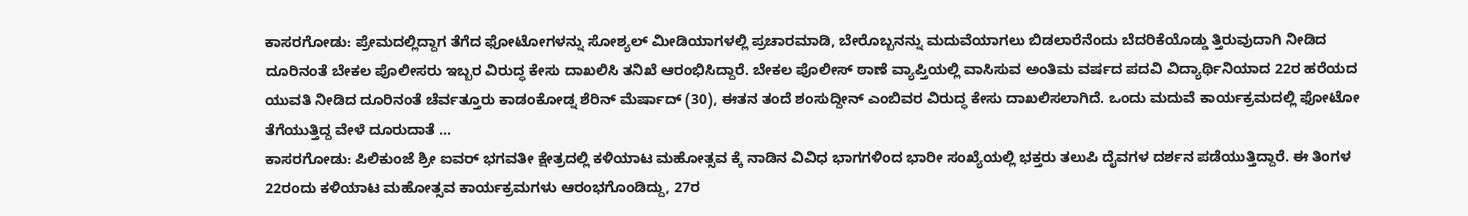ಕಾಸರಗೋಡು: ಪ್ರೇಮದಲ್ಲಿದ್ದಾಗ ತೆಗೆದ ಫೋಟೋಗಳನ್ನು ಸೋಶ್ಯಲ್ ಮೀಡಿಯಾಗಳಲ್ಲಿ ಪ್ರಚಾರಮಾಡಿ, ಬೇರೊಬ್ಬನನ್ನು ಮದುವೆಯಾಗಲು ಬಿಡಲಾರೆನೆಂದು ಬೆದರಿಕೆಯೊಡ್ಡು ತ್ತಿರುವುದಾಗಿ ನೀಡಿದ ದೂರಿನಂತೆ ಬೇಕಲ ಪೊಲೀಸರು ಇಬ್ಬರ ವಿರುದ್ಧ ಕೇಸು ದಾಖಲಿಸಿ ತನಿಖೆ ಆರಂಭಿಸಿದ್ದಾರೆ. ಬೇಕಲ ಪೊಲೀಸ್ ಠಾಣೆ ವ್ಯಾಪ್ತಿಯಲ್ಲಿ ವಾಸಿಸುವ ಅಂತಿಮ ವರ್ಷದ ಪದವಿ ವಿದ್ಯಾರ್ಥಿನಿಯಾದ 22ರ ಹರೆಯದ ಯುವತಿ ನೀಡಿದ ದೂರಿನಂತೆ ಚೆರ್ವತ್ತೂರು ಕಾಡಂಕೋಡ್ನ ಶೆರಿನ್ ಮೆರ್ಷಾದ್ (30), ಈತನ ತಂದೆ ಶಂಸುದ್ದೀನ್ ಎಂಬಿವರ ವಿರುದ್ಧ ಕೇಸು ದಾಖಲಿಸಲಾಗಿದೆ. ಒಂದು ಮದುವೆ ಕಾರ್ಯಕ್ರಮದಲ್ಲಿ ಫೋಟೋ ತೆಗೆಯುತ್ತಿದ್ದ ವೇಳೆ ದೂರುದಾತೆ …
ಕಾಸರಗೋಡು: ಪಿಲಿಕುಂಜೆ ಶ್ರೀ ಐವರ್ ಭಗವತೀ ಕ್ಷೇತ್ರದಲ್ಲಿ ಕಳಿಯಾಟ ಮಹೋತ್ಸವ ಕ್ಕೆ ನಾಡಿನ ವಿವಿಧ ಭಾಗಗಳಿಂದ ಭಾರೀ ಸಂಖ್ಯೆಯಲ್ಲಿ ಭಕ್ತರು ತಲುಪಿ ದೈವಗಳ ದರ್ಶನ ಪಡೆಯುತ್ತಿದ್ದಾರೆ. ಈ ತಿಂಗಳ 22ರಂದು ಕಳಿಯಾಟ ಮಹೋತ್ಸವ ಕಾರ್ಯಕ್ರಮಗಳು ಆರಂಭಗೊಂಡಿದ್ದು, 27ರ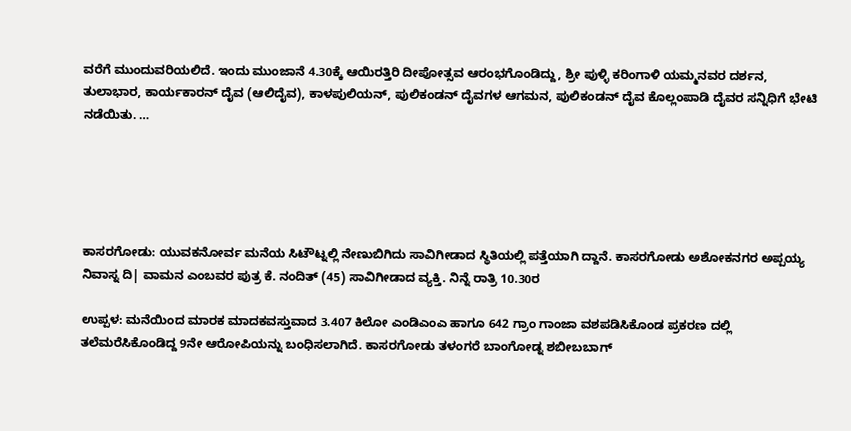ವರೆಗೆ ಮುಂದುವರಿಯಲಿದೆ. ಇಂದು ಮುಂಜಾನೆ 4.30ಕ್ಕೆ ಆಯಿರತ್ತಿರಿ ದೀಪೋತ್ಸವ ಆರಂಭಗೊಂಡಿದ್ದು, ಶ್ರೀ ಪುಳ್ಳಿ ಕರಿಂಗಾಳಿ ಯಮ್ಮನವರ ದರ್ಶನ, ತುಲಾಭಾರ, ಕಾರ್ಯಕಾರನ್ ದೈವ (ಆಲಿದೈವ), ಕಾಳಪುಲಿಯನ್, ಪುಲಿಕಂಡನ್ ದೈವಗಳ ಆಗಮನ, ಪುಲಿಕಂಡನ್ ದೈವ ಕೊಲ್ಲಂಪಾಡಿ ದೈವರ ಸನ್ನಿಧಿಗೆ ಭೇಟಿ ನಡೆಯಿತು. …





ಕಾಸರಗೋಡು: ಯುವಕನೋರ್ವ ಮನೆಯ ಸಿಟೌಟ್ನಲ್ಲಿ ನೇಣುಬಿಗಿದು ಸಾವಿಗೀಡಾದ ಸ್ಥಿತಿಯಲ್ಲಿ ಪತ್ತೆಯಾಗಿ ದ್ದಾನೆ. ಕಾಸರಗೋಡು ಅಶೋಕನಗರ ಅಪ್ಪಯ್ಯ ನಿವಾಸ್ನ ದಿ| ವಾಮನ ಎಂಬವರ ಪುತ್ರ ಕೆ. ನಂದಿತ್ (45) ಸಾವಿಗೀಡಾದ ವ್ಯಕ್ತಿ. ನಿನ್ನೆ ರಾತ್ರಿ 10.30ರ

ಉಪ್ಪಳ: ಮನೆಯಿಂದ ಮಾರಕ ಮಾದಕವಸ್ತುವಾದ 3.407 ಕಿಲೋ ಎಂಡಿಎಂಎ ಹಾಗೂ 642 ಗ್ರಾಂ ಗಾಂಜಾ ವಶಪಡಿಸಿಕೊಂಡ ಪ್ರಕರಣ ದಲ್ಲಿ ತಲೆಮರೆಸಿಕೊಂಡಿದ್ದ 9ನೇ ಆರೋಪಿಯನ್ನು ಬಂಧಿಸಲಾಗಿದೆ. ಕಾಸರಗೋಡು ತಳಂಗರೆ ಬಾಂಗೋಡ್ನ ಶಬೀಬಬಾಗ್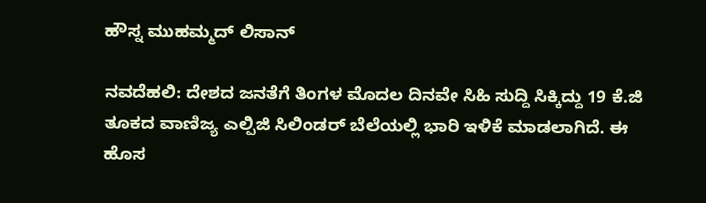ಹೌಸ್ನ ಮುಹಮ್ಮದ್ ಲಿಸಾನ್

ನವದೆಹಲಿ: ದೇಶದ ಜನತೆಗೆ ತಿಂಗಳ ಮೊದಲ ದಿನವೇ ಸಿಹಿ ಸುದ್ದಿ ಸಿಕ್ಕಿದ್ದು 19 ಕೆ.ಜಿ ತೂಕದ ವಾಣಿಜ್ಯ ಎಲ್ಪಿಜಿ ಸಿಲಿಂಡರ್ ಬೆಲೆಯಲ್ಲಿ ಭಾರಿ ಇಳಿಕೆ ಮಾಡಲಾಗಿದೆ. ಈ ಹೊಸ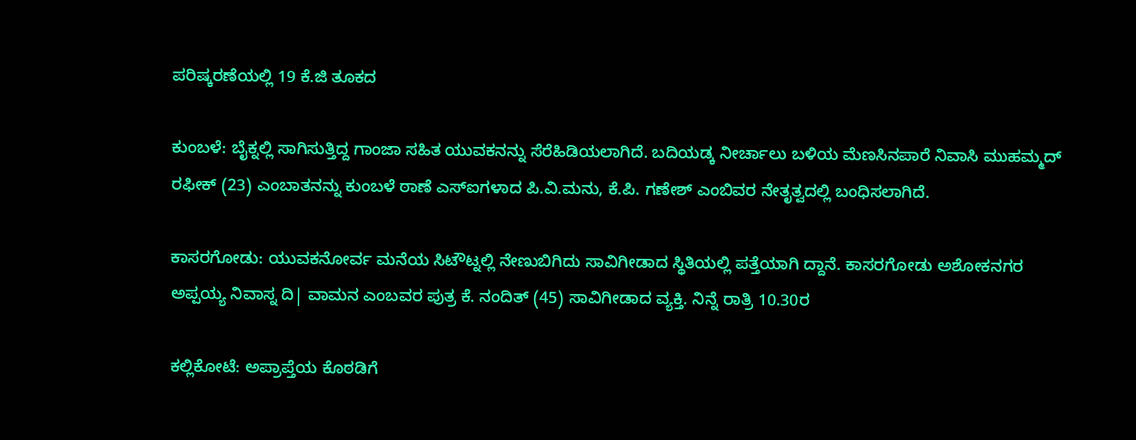ಪರಿಷ್ಕರಣೆಯಲ್ಲಿ 19 ಕೆ.ಜಿ ತೂಕದ

ಕುಂಬಳೆ: ಬೈಕ್ನಲ್ಲಿ ಸಾಗಿಸುತ್ತಿದ್ದ ಗಾಂಜಾ ಸಹಿತ ಯುವಕನನ್ನು ಸೆರೆಹಿಡಿಯಲಾಗಿದೆ. ಬದಿಯಡ್ಕ ನೀರ್ಚಾಲು ಬಳಿಯ ಮೆಣಸಿನಪಾರೆ ನಿವಾಸಿ ಮುಹಮ್ಮದ್ ರಫೀಕ್ (23) ಎಂಬಾತನನ್ನು ಕುಂಬಳೆ ಠಾಣೆ ಎಸ್ಐಗಳಾದ ಪಿ.ವಿ.ಮನು, ಕೆ.ಪಿ. ಗಣೇಶ್ ಎಂಬಿವರ ನೇತೃತ್ವದಲ್ಲಿ ಬಂಧಿಸಲಾಗಿದೆ.

ಕಾಸರಗೋಡು: ಯುವಕನೋರ್ವ ಮನೆಯ ಸಿಟೌಟ್ನಲ್ಲಿ ನೇಣುಬಿಗಿದು ಸಾವಿಗೀಡಾದ ಸ್ಥಿತಿಯಲ್ಲಿ ಪತ್ತೆಯಾಗಿ ದ್ದಾನೆ. ಕಾಸರಗೋಡು ಅಶೋಕನಗರ ಅಪ್ಪಯ್ಯ ನಿವಾಸ್ನ ದಿ| ವಾಮನ ಎಂಬವರ ಪುತ್ರ ಕೆ. ನಂದಿತ್ (45) ಸಾವಿಗೀಡಾದ ವ್ಯಕ್ತಿ. ನಿನ್ನೆ ರಾತ್ರಿ 10.30ರ

ಕಲ್ಲಿಕೋಟೆ: ಅಪ್ರಾಪ್ತೆಯ ಕೊಠಡಿಗೆ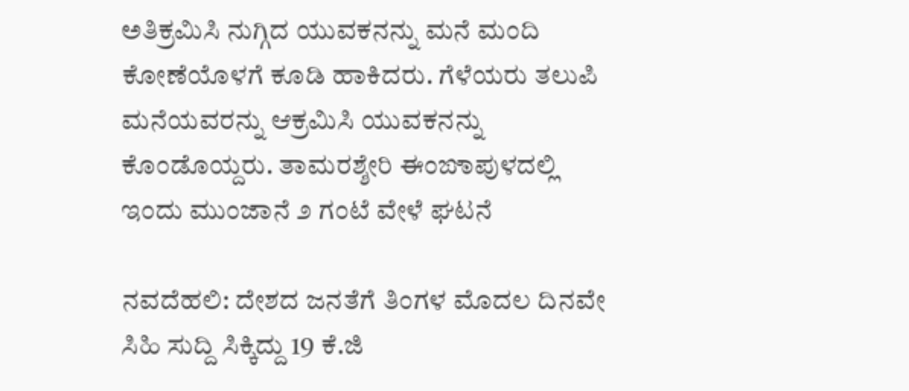ಅತಿಕ್ರಮಿಸಿ ನುಗ್ಗಿದ ಯುವಕನನ್ನು ಮನೆ ಮಂದಿ ಕೋಣೆಯೊಳಗೆ ಕೂಡಿ ಹಾಕಿದರು. ಗೆಳೆಯರು ತಲುಪಿ ಮನೆಯವರನ್ನು ಆಕ್ರಮಿಸಿ ಯುವಕನನ್ನು ಕೊಂಡೊಯ್ದರು. ತಾಮರಶ್ಶೇರಿ ಈಂಙಾಪುಳದಲ್ಲಿ ಇಂದು ಮುಂಜಾನೆ ೨ ಗಂಟೆ ವೇಳೆ ಘಟನೆ

ನವದೆಹಲಿ: ದೇಶದ ಜನತೆಗೆ ತಿಂಗಳ ಮೊದಲ ದಿನವೇ ಸಿಹಿ ಸುದ್ದಿ ಸಿಕ್ಕಿದ್ದು 19 ಕೆ.ಜಿ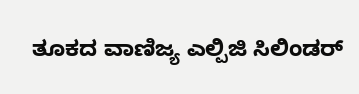ತೂಕದ ವಾಣಿಜ್ಯ ಎಲ್ಪಿಜಿ ಸಿಲಿಂಡರ್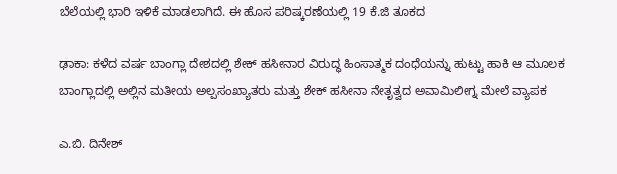ಬೆಲೆಯಲ್ಲಿ ಭಾರಿ ಇಳಿಕೆ ಮಾಡಲಾಗಿದೆ. ಈ ಹೊಸ ಪರಿಷ್ಕರಣೆಯಲ್ಲಿ 19 ಕೆ.ಜಿ ತೂಕದ

ಢಾಕಾ: ಕಳೆದ ವರ್ಷ ಬಾಂಗ್ಲಾ ದೇಶದಲ್ಲಿ ಶೇಕ್ ಹಸೀನಾರ ವಿರುದ್ಧ ಹಿಂಸಾತ್ಮಕ ದಂಧೆಯನ್ನು ಹುಟ್ಟು ಹಾಕಿ ಆ ಮೂಲಕ ಬಾಂಗ್ಲಾದಲ್ಲಿ ಅಲ್ಲಿನ ಮತೀಯ ಅಲ್ಪಸಂಖ್ಯಾತರು ಮತ್ತು ಶೇಕ್ ಹಸೀನಾ ನೇತೃತ್ವದ ಅವಾಮಿಲೀಗ್ನ ಮೇಲೆ ವ್ಯಾಪಕ

ಎ.ಬಿ. ದಿನೇಶ್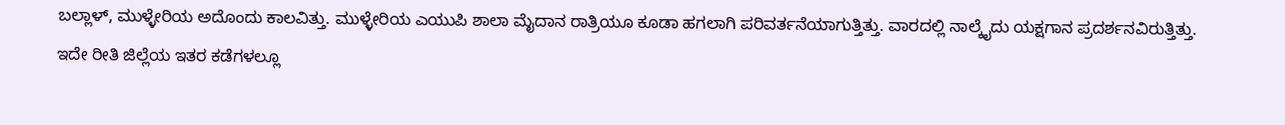ಬಲ್ಲಾಳ್, ಮುಳ್ಳೇರಿಯ ಅದೊಂದು ಕಾಲವಿತ್ತು. ಮುಳ್ಳೇರಿಯ ಎಯುಪಿ ಶಾಲಾ ಮೈದಾನ ರಾತ್ರಿಯೂ ಕೂಡಾ ಹಗಲಾಗಿ ಪರಿವರ್ತನೆಯಾಗುತ್ತಿತ್ತು. ವಾರದಲ್ಲಿ ನಾಲ್ಕೈದು ಯಕ್ಷಗಾನ ಪ್ರದರ್ಶನವಿರುತ್ತಿತ್ತು. ಇದೇ ರೀತಿ ಜಿಲ್ಲೆಯ ಇತರ ಕಡೆಗಳಲ್ಲೂ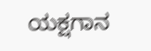ಯಕ್ಷಗಾನ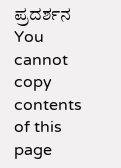ಪ್ರದರ್ಶನ
You cannot copy contents of this page